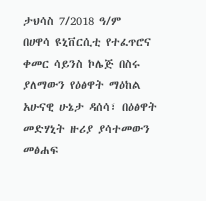ታህሳስ 7/2018 ዓ/ም
በሀዋሳ ዩኒቨርሲቲ የተፈጥሮና ቀመር ሳይንስ ኮሌጅ በስሩ ያለማውን የዕፅዋት ማዕከል አሁናዊ ሁኔታ ዳሰሳ፣ በዕፅዋት መድሃኒት ዙሪያ ያሳተመውን መፅሐፍ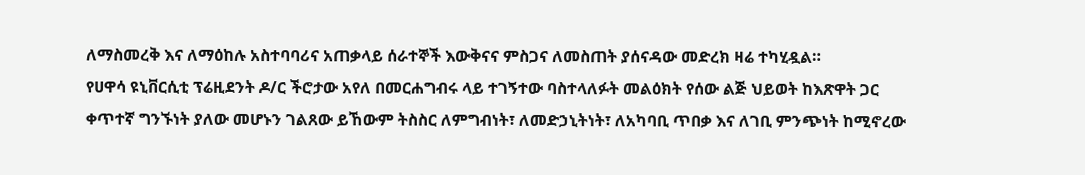ለማስመረቅ እና ለማዕከሉ አስተባባሪና አጠቃላይ ሰራተኞች እውቅናና ምስጋና ለመስጠት ያሰናዳው መድረክ ዛሬ ተካሂዷል።
የሀዋሳ ዩኒቨርሲቲ ፕሬዚደንት ዶ/ር ችሮታው አየለ በመርሐግብሩ ላይ ተገኝተው ባስተላለፉት መልዕክት የሰው ልጅ ህይወት ከእጽዋት ጋር ቀጥተኛ ግንኙነት ያለው መሆኑን ገልጸው ይኸውም ትስስር ለምግብነት፣ ለመድኃኒትነት፣ ለአካባቢ ጥበቃ እና ለገቢ ምንጭነት ከሚኖረው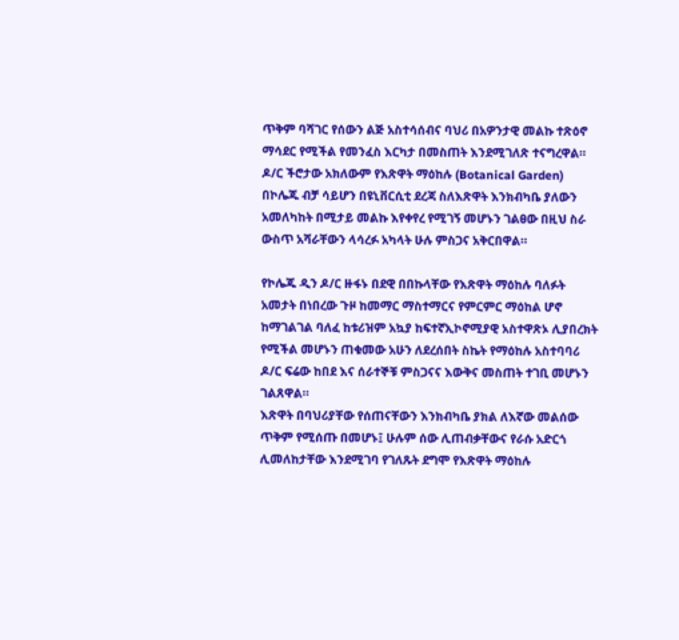ጥቅም ባሻገር የሰውን ልጅ አስተሳሰብና ባህሪ በአዎንታዊ መልኩ ተጽዕኖ ማሳደር የሚችል የመንፈስ እርካታ በመስጠት እንደሚገለጽ ተናግረዋል። ዶ/ር ችሮታው አክለውም የእጽዋት ማዕከሉ (Botanical Garden) በኮሌጁ ብቻ ሳይሆን በዩኒቨርሲቲ ደረጃ ስለእጽዋት እንክብካቤ ያለውን አመለካከት በሚታይ መልኩ እየቀየረ የሚገኝ መሆኑን ገልፀው በዚህ ስራ ውስጥ አሻራቸውን ላሳረፉ አካላት ሁሉ ምስጋና አቅርበዋል።

የኮሌጁ ዲን ዶ/ር ዙፋኑ በደዊ በበኩላቸው የእጽዋት ማዕከሉ ባለፉት አመታት በነበረው ጉዞ ከመማር ማስተማርና የምርምር ማዕከል ሆኖ ከማገልገል ባለፈ ከቱሪዝም አኳያ ከፍተኛኢኮኖሚያዊ አስተዋጽኦ ሊያበረክት የሚችል መሆኑን ጠቁመው አሁን ለደረሰበት ስኬት የማዕከሉ አስተባባሪ ዶ/ር ፍሬው ከበደ እና ሰራተኞቹ ምስጋናና እውቅና መስጠት ተገቢ መሆኑን ገልጸዋል።
እጽዋት በባህሪያቸው የሰጠናቸውን እንክብካቤ ያክል ለእኛው መልሰው ጥቅም የሚሰጡ በመሆኑ፤ ሁሉም ሰው ሊጠብቃቸውና የራሱ አድርጎ ሊመለከታቸው እንደሚገባ የገለጹት ደግሞ የእጽዋት ማዕከሉ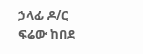ኃላፊ ዶ/ር ፍሬው ከበደ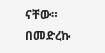ናቸው።
በመድረኩ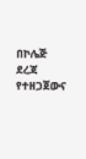በኮሌጅ ደረጃ የተዘጋጀውና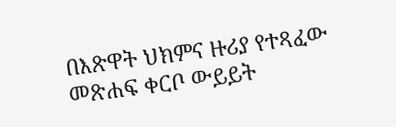በእጽዋት ህክምና ዙሪያ የተጻፈው መጽሐፍ ቀርቦ ውይይት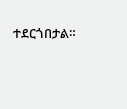ተደርጎበታል።